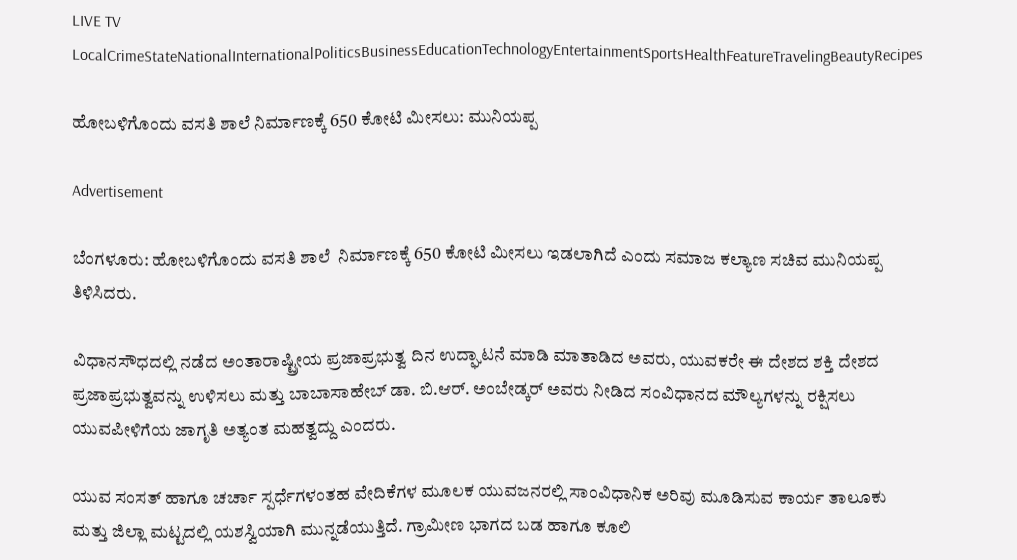LIVE TV LocalCrimeStateNationalInternationalPoliticsBusinessEducationTechnologyEntertainmentSportsHealthFeatureTravelingBeautyRecipes

ಹೋಬಳಿಗೊಂದು ವಸತಿ ಶಾಲೆ ನಿರ್ಮಾಣಕ್ಕೆ 650 ಕೋಟಿ ಮೀಸಲು: ಮುನಿಯಪ್ಪ

Advertisement

ಬೆಂಗಳೂರು: ಹೋಬಳಿಗೊಂದು ವಸತಿ ಶಾಲೆ  ನಿರ್ಮಾಣಕ್ಕೆ 650 ಕೋಟಿ ಮೀಸಲು ಇಡಲಾಗಿದೆ ಎಂದು ಸಮಾಜ ಕಲ್ಯಾಣ ಸಚಿವ ಮುನಿಯಪ್ಪ ತಿಳಿಸಿದರು.

ವಿಧಾನಸೌಧದಲ್ಲಿ ನಡೆದ ಅಂತಾರಾಷ್ಟ್ರೀಯ ಪ್ರಜಾಪ್ರಭುತ್ವ ದಿನ ಉದ್ಘಾಟನೆ ಮಾಡಿ ಮಾತಾಡಿದ ಅವರು, ಯುವಕರೇ ಈ ದೇಶದ ಶಕ್ತಿ ದೇಶದ ಪ್ರಜಾಪ್ರಭುತ್ವವನ್ನು ಉಳಿಸಲು ಮತ್ತು ಬಾಬಾಸಾಹೇಬ್ ಡಾ. ಬಿ.ಆರ್. ಅಂಬೇಡ್ಕರ್ ಅವರು ನೀಡಿದ ಸಂವಿಧಾನದ ಮೌಲ್ಯಗಳನ್ನು ರಕ್ಷಿಸಲು ಯುವಪೀಳಿಗೆಯ ಜಾಗೃತಿ ಅತ್ಯಂತ ಮಹತ್ವದ್ದು ಎಂದರು.

ಯುವ ಸಂಸತ್ ಹಾಗೂ ಚರ್ಚಾ ಸ್ಪರ್ಧೆಗಳಂತಹ ವೇದಿಕೆಗಳ ಮೂಲಕ ಯುವಜನರಲ್ಲಿ ಸಾಂವಿಧಾನಿಕ ಅರಿವು ಮೂಡಿಸುವ ಕಾರ್ಯ ತಾಲೂಕು ಮತ್ತು ಜಿಲ್ಲಾ ಮಟ್ಟದಲ್ಲಿ ಯಶಸ್ವಿಯಾಗಿ ಮುನ್ನಡೆಯುತ್ತಿದೆ. ಗ್ರಾಮೀಣ ಭಾಗದ ಬಡ ಹಾಗೂ ಕೂಲಿ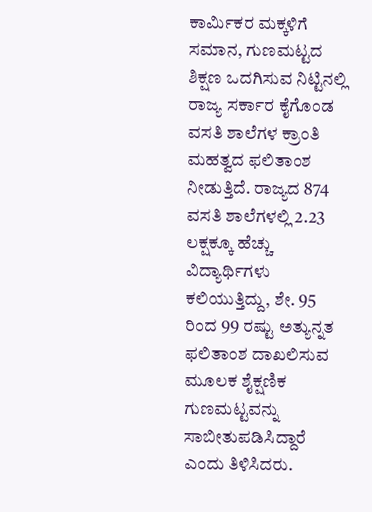ಕಾರ್ಮಿಕರ ಮಕ್ಕಳಿಗೆ ಸಮಾನ, ಗುಣಮಟ್ಟದ ಶಿಕ್ಷಣ ಒದಗಿಸುವ ನಿಟ್ಟಿನಲ್ಲಿ ರಾಜ್ಯ ಸರ್ಕಾರ ಕೈಗೊಂಡ ವಸತಿ ಶಾಲೆಗಳ ಕ್ರಾಂತಿ ಮಹತ್ವದ ಫಲಿತಾಂಶ ನೀಡುತ್ತಿದೆ. ರಾಜ್ಯದ 874 ವಸತಿ ಶಾಲೆಗಳಲ್ಲಿ 2.23 ಲಕ್ಷಕ್ಕೂ ಹೆಚ್ಚು ವಿದ್ಯಾರ್ಥಿಗಳು ಕಲಿಯುತ್ತಿದ್ದು, ಶೇ. 95 ರಿಂದ 99 ರಷ್ಟು ಅತ್ಯುನ್ನತ ಫಲಿತಾಂಶ ದಾಖಲಿಸುವ ಮೂಲಕ ಶೈಕ್ಷಣಿಕ ಗುಣಮಟ್ಟವನ್ನು ಸಾಬೀತುಪಡಿಸಿದ್ದಾರೆ ಎಂದು ತಿಳಿಸಿದರು.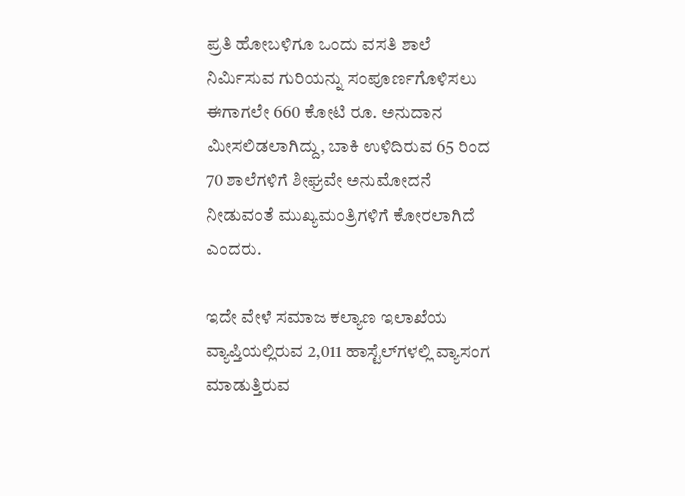ಪ್ರತಿ ಹೋಬಳಿಗೂ ಒಂದು ವಸತಿ ಶಾಲೆ ನಿರ್ಮಿಸುವ ಗುರಿಯನ್ನು ಸಂಪೂರ್ಣಗೊಳಿಸಲು ಈಗಾಗಲೇ 660 ಕೋಟಿ ರೂ. ಅನುದಾನ ಮೀಸಲಿಡಲಾಗಿದ್ದು, ಬಾಕಿ ಉಳಿದಿರುವ 65 ರಿಂದ 70 ಶಾಲೆಗಳಿಗೆ ಶೀಘ್ರವೇ ಅನುಮೋದನೆ ನೀಡುವಂತೆ ಮುಖ್ಯಮಂತ್ರಿಗಳಿಗೆ ಕೋರಲಾಗಿದೆ ಎಂದರು.

ಇದೇ ವೇಳೆ ಸಮಾಜ ಕಲ್ಯಾಣ ಇಲಾಖೆಯ ವ್ಯಾಪ್ತಿಯಲ್ಲಿರುವ 2,011 ಹಾಸ್ಟೆಲ್‌ಗಳಲ್ಲಿ ವ್ಯಾಸಂಗ ಮಾಡುತ್ತಿರುವ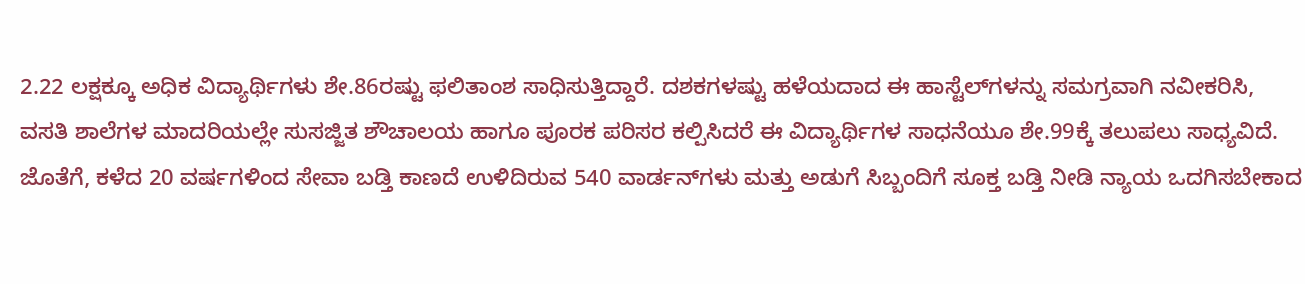2.22 ಲಕ್ಷಕ್ಕೂ ಅಧಿಕ ವಿದ್ಯಾರ್ಥಿಗಳು ಶೇ.86ರಷ್ಟು ಫಲಿತಾಂಶ ಸಾಧಿಸುತ್ತಿದ್ದಾರೆ. ದಶಕಗಳಷ್ಟು ಹಳೆಯದಾದ ಈ ಹಾಸ್ಟೆಲ್‌ಗಳನ್ನು ಸಮಗ್ರವಾಗಿ ನವೀಕರಿಸಿ, ವಸತಿ ಶಾಲೆಗಳ ಮಾದರಿಯಲ್ಲೇ ಸುಸಜ್ಜಿತ ಶೌಚಾಲಯ ಹಾಗೂ ಪೂರಕ ಪರಿಸರ ಕಲ್ಪಿಸಿದರೆ ಈ ವಿದ್ಯಾರ್ಥಿಗಳ ಸಾಧನೆಯೂ ಶೇ.99ಕ್ಕೆ ತಲುಪಲು ಸಾಧ್ಯವಿದೆ. ಜೊತೆಗೆ, ಕಳೆದ 20 ವರ್ಷಗಳಿಂದ ಸೇವಾ ಬಡ್ತಿ ಕಾಣದೆ ಉಳಿದಿರುವ 540 ವಾರ್ಡನ್‌ಗಳು ಮತ್ತು ಅಡುಗೆ ಸಿಬ್ಬಂದಿಗೆ ಸೂಕ್ತ ಬಡ್ತಿ ನೀಡಿ ನ್ಯಾಯ ಒದಗಿಸಬೇಕಾದ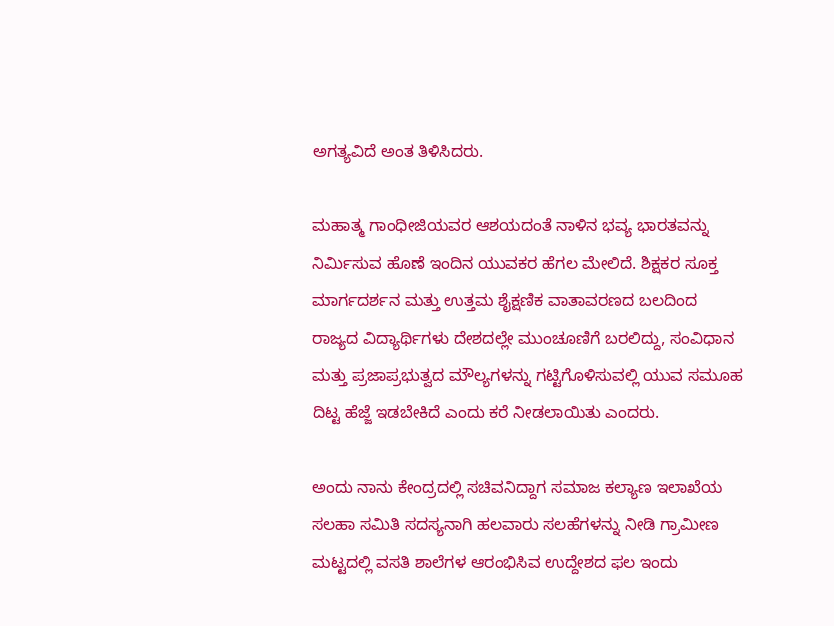ಅಗತ್ಯವಿದೆ ಅಂತ ತಿಳಿಸಿದರು.

ಮಹಾತ್ಮ ಗಾಂಧೀಜಿಯವರ ಆಶಯದಂತೆ ನಾಳಿನ ಭವ್ಯ ಭಾರತವನ್ನು ನಿರ್ಮಿಸುವ ಹೊಣೆ ಇಂದಿನ ಯುವಕರ ಹೆಗಲ ಮೇಲಿದೆ. ಶಿಕ್ಷಕರ ಸೂಕ್ತ ಮಾರ್ಗದರ್ಶನ ಮತ್ತು ಉತ್ತಮ ಶೈಕ್ಷಣಿಕ ವಾತಾವರಣದ ಬಲದಿಂದ ರಾಜ್ಯದ ವಿದ್ಯಾರ್ಥಿಗಳು ದೇಶದಲ್ಲೇ ಮುಂಚೂಣಿಗೆ ಬರಲಿದ್ದು, ಸಂವಿಧಾನ ಮತ್ತು ಪ್ರಜಾಪ್ರಭುತ್ವದ ಮೌಲ್ಯಗಳನ್ನು ಗಟ್ಟಿಗೊಳಿಸುವಲ್ಲಿ ಯುವ ಸಮೂಹ ದಿಟ್ಟ ಹೆಜ್ಜೆ ಇಡಬೇಕಿದೆ ಎಂದು ಕರೆ ನೀಡಲಾಯಿತು ಎಂದರು.

ಅಂದು ನಾನು ಕೇಂದ್ರದಲ್ಲಿ ಸಚಿವನಿದ್ದಾಗ ಸಮಾಜ ಕಲ್ಯಾಣ ಇಲಾಖೆಯ ಸಲಹಾ ಸಮಿತಿ ಸದಸ್ಯನಾಗಿ ಹಲವಾರು ಸಲಹೆಗಳನ್ನು ನೀಡಿ ಗ್ರಾಮೀಣ ಮಟ್ಟದಲ್ಲಿ ವಸತಿ ಶಾಲೆಗಳ ಆರಂಭಿಸಿವ ಉದ್ದೇಶದ ಫಲ ಇಂದು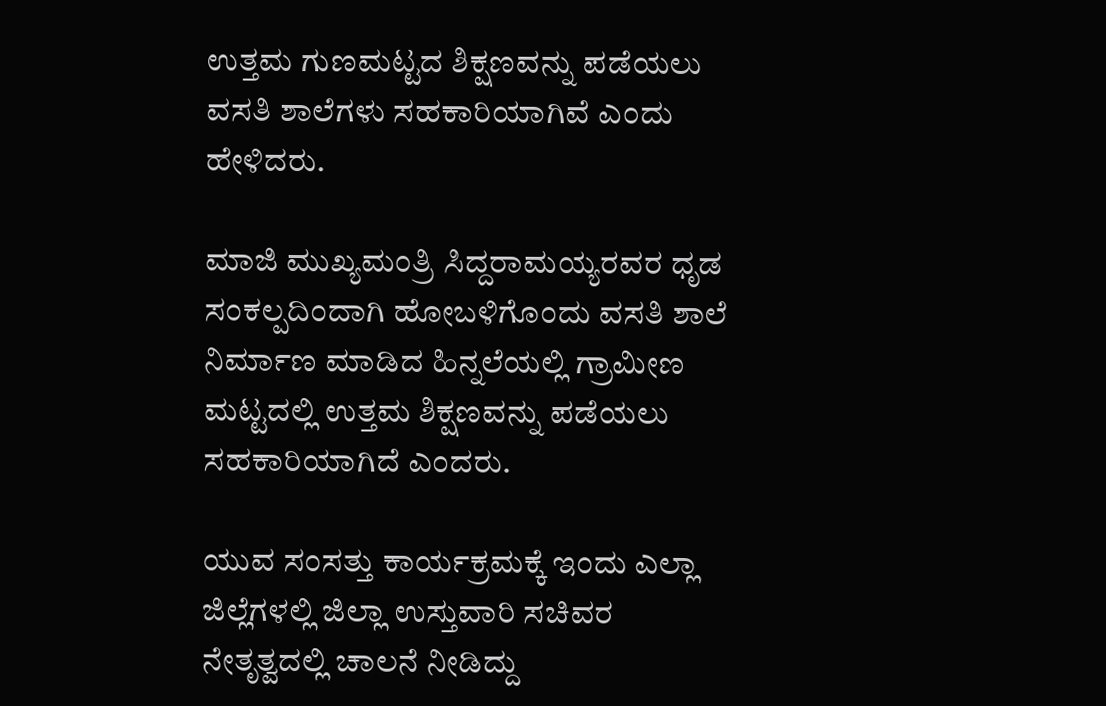ಉತ್ತಮ‌ ಗುಣಮಟ್ಟದ ಶಿಕ್ಷಣವನ್ನು ಪಡೆಯಲು ವಸತಿ ಶಾಲೆಗಳು ಸಹಕಾರಿಯಾಗಿವೆ ಎಂದು ಹೇಳಿದರು.

ಮಾಜಿ ಮುಖ್ಯಮಂತ್ರಿ ಸಿದ್ದರಾಮಯ್ಯರವರ ಧೃಡ ಸಂಕಲ್ಪದಿಂದಾಗಿ ಹೋಬಳಿಗೊಂದು ವಸತಿ ಶಾಲೆ ನಿರ್ಮಾಣ ಮಾಡಿದ ಹಿನ್ನಲೆಯಲ್ಲಿ ಗ್ರಾಮೀಣ ಮಟ್ಟದಲ್ಲಿ ಉತ್ತಮ‌ ಶಿಕ್ಷಣವನ್ನು ಪಡೆಯಲು ಸಹಕಾರಿಯಾಗಿದೆ ಎಂದರು.

ಯುವ ಸಂಸತ್ತು ಕಾರ್ಯಕ್ರಮಕ್ಕೆ ಇಂದು ಎಲ್ಲಾ ಜಿಲ್ಲೆಗಳಲ್ಲಿ ಜಿಲ್ಲಾ ಉಸ್ತುವಾರಿ ಸಚಿವರ ನೇತೃತ್ವದಲ್ಲಿ ಚಾಲನೆ ನೀಡಿದ್ದು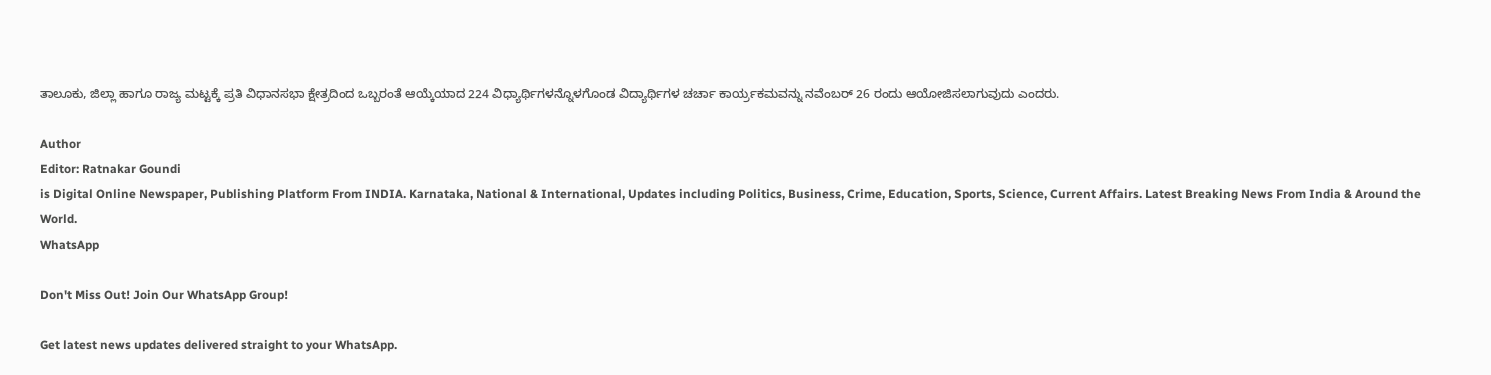ತಾಲೂಕು, ಜಿಲ್ಲಾ ಹಾಗೂ ರಾಜ್ಯ ಮಟ್ಟಕ್ಕೆ ಪ್ರತಿ ವಿಧಾನಸಭಾ ಕ್ಷೇತ್ರದಿಂದ ಒಬ್ಬರಂತೆ ಆಯ್ಕೆಯಾದ 224 ವಿಧ್ಯಾರ್ಥಿಗಳನ್ನೊಳಗೊಂಡ ವಿದ್ಯಾರ್ಥಿಗಳ ಚರ್ಚಾ ಕಾರ್ಯ್ರಕಮವನ್ನು ನವೆಂಬರ್ 26 ರಂದು ಆಯೋಜಿಸಲಾಗುವುದು ಎಂದರು.

Author
Editor: Ratnakar Goundi
is Digital Online Newspaper, Publishing Platform From INDIA. Karnataka, National & International, Updates including Politics, Business, Crime, Education, Sports, Science, Current Affairs. Latest Breaking News From India & Around the World.
WhatsApp

Don't Miss Out! Join Our WhatsApp Group!

Get latest news updates delivered straight to your WhatsApp.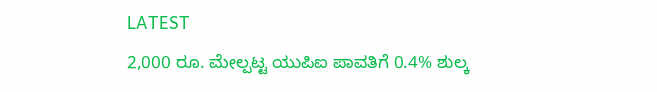LATEST
2,000 ರೂ. ಮೇಲ್ಪಟ್ಟ ಯುಪಿಐ ಪಾವತಿಗೆ 0.4% ಶುಲ್ಕ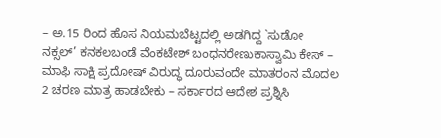– ಅ.15 ರಿಂದ ಹೊಸ ನಿಯಮಬೆಟ್ಟದಲ್ಲಿ ಅಡಗಿದ್ದ `ಸುಡೋ ನಕ್ಸಲ್’ ಕನಕಲಬಂಡೆ ವೆಂಕಟೇಶ್ ಬಂಧನರೇಣುಕಾಸ್ವಾಮಿ ಕೇಸ್‌ – ಮಾಫಿ ಸಾಕ್ಷಿ ಪ್ರದೋಷ್‌ ವಿರುದ್ಧ ದೂರುವಂದೇ ಮಾತರಂನ ಮೊದಲ 2 ಚರಣ ಮಾತ್ರ ಹಾಡಬೇಕು – ಸರ್ಕಾರದ ಆದೇಶ ಪ್ರಶ್ನಿಸಿ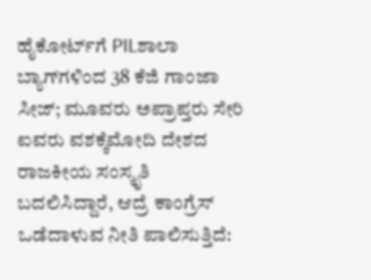ಹೈಕೋರ್ಟ್‌ಗೆ PILಶಾಲಾ ಬ್ಯಾಗ್‌ಗಳಿಂದ 38 ಕೆಜಿ ಗಾಂಜಾ ಸೀಜ್‌; ಮೂವರು ಅಪ್ರಾಪ್ತರು ಸೇರಿ ಐವರು ವಶಕ್ಕೆಮೋದಿ ದೇಶದ ರಾಜಕೀಯ ಸಂಸ್ಕೃತಿ ಬದಲಿಸಿದ್ದಾರೆ, ಆದ್ರೆ ಕಾಂಗ್ರೆಸ್‌ ಒಡೆದಾಳುವ ನೀತಿ ಪಾಲಿಸುತ್ತಿದೆ: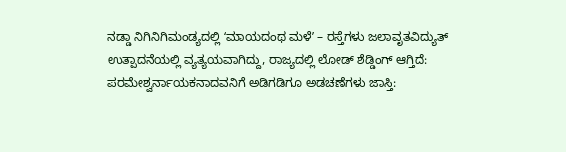ನಡ್ಡಾ ನಿಗಿನಿಗಿಮಂಡ್ಯದಲ್ಲಿ ʻಮಾಯದಂಥ ಮಳೆʼ – ರಸ್ತೆಗಳು ಜಲಾವೃತವಿದ್ಯುತ್ ಉತ್ಪಾದನೆಯಲ್ಲಿ ವ್ಯತ್ಯಯವಾಗಿದ್ದು, ರಾಜ್ಯದಲ್ಲಿ ಲೋಡ್‌ ಶೆಡ್ಡಿಂಗ್ ಆಗ್ತಿದೆ: ಪರಮೇಶ್ವರ್ನಾಯಕನಾದವನಿಗೆ ಅಡಿಗಡಿಗೂ ಅಡಚಣೆಗಳು ಜಾಸ್ತಿ: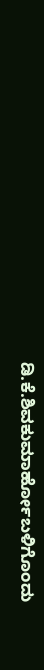ಡಿ.ಕೆ.ಶಿವಕುಮಾರ್ಹೋಬಳಿಗೊಂದು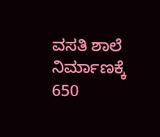ವಸತಿ ಶಾಲೆ ನಿರ್ಮಾಣಕ್ಕೆ 650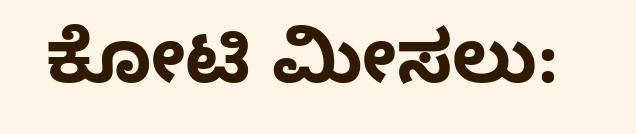ಕೋಟಿ ಮೀಸಲು: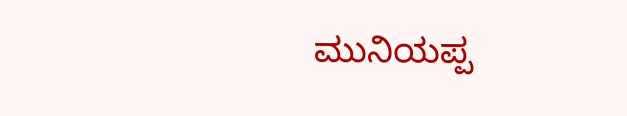ಮುನಿಯಪ್ಪ